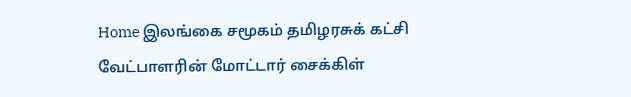Home இலங்கை சமூகம் தமிழரசுக் கட்சி வேட்பாளரின் மோட்டார் சைக்கிள்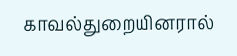காவல்துறையினரால்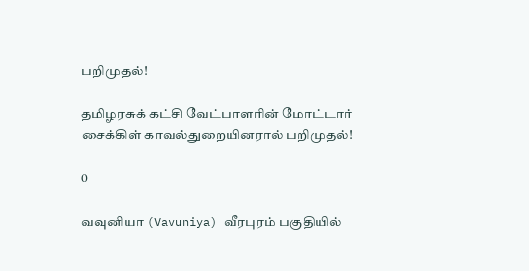பறிமுதல்!

தமிழரசுக் கட்சி வேட்பாளரின் மோட்டார் சைக்கிள் காவல்துறையினரால் பறிமுதல்!

0

வவுனியா (Vavuniya) வீரபுரம் பகுதியில்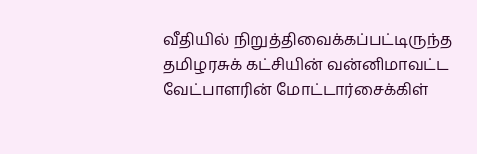வீதியில் நிறுத்திவைக்கப்பட்டிருந்த
தமிழரசுக் கட்சியின் வன்னிமாவட்ட வேட்பாளரின் மோட்டார்சைக்கிள்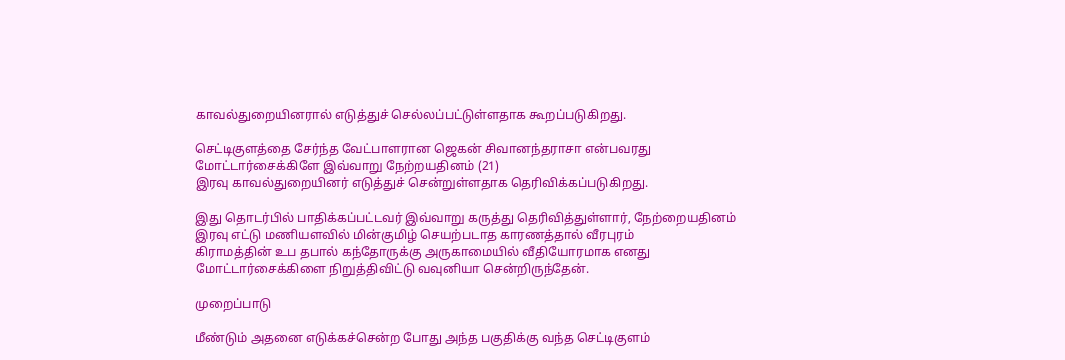காவல்துறையினரால் எடுத்துச் செல்லப்பட்டுள்ளதாக கூறப்படுகிறது.

செட்டிகுளத்தை சேர்ந்த வேட்பாளரான ஜெகன் சிவானந்தராசா என்பவரது
மோட்டார்சைக்கிளே இவ்வாறு நேற்றயதினம் (21)
இரவு காவல்துறையினர் எடுத்துச் சென்றுள்ளதாக தெரிவிக்கப்படுகிறது.

இது தொடர்பில் பாதிக்கப்பட்டவர் இவ்வாறு கருத்து தெரிவித்துள்ளார், நேற்றையதினம் இரவு எட்டு மணியளவில் மின்குமிழ் செயற்படாத காரணத்தால் வீரபுரம்
கிராமத்தின் உப தபால் கந்தோருக்கு அருகாமையில் வீதியோரமாக எனது
மோட்டார்சைக்கிளை நிறுத்திவிட்டு வவுனியா சென்றிருந்தேன்.

முறைப்பாடு

மீண்டும் அதனை எடுக்கச்சென்ற போது அந்த பகுதிக்கு வந்த செட்டிகுளம்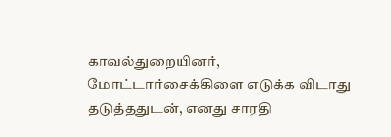காவல்துறையினர்,
மோட்டார்சைக்கிளை எடுக்க விடாது தடுத்ததுடன், எனது சாரதி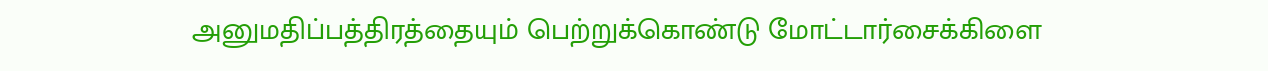அனுமதிப்பத்திரத்தையும் பெற்றுக்கொண்டு மோட்டார்சைக்கிளை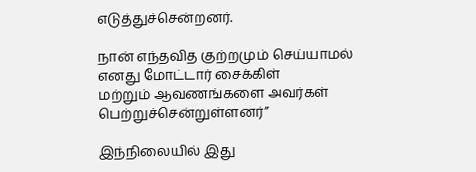எடுத்துச்சென்றனர்.

நான் எந்தவித குற்றமும் செய்யாமல் எனது மோட்டார் சைக்கிள்
மற்றும் ஆவணங்களை அவர்கள் பெற்றுச்சென்றுள்ளனர்”

இந்நிலையில் இது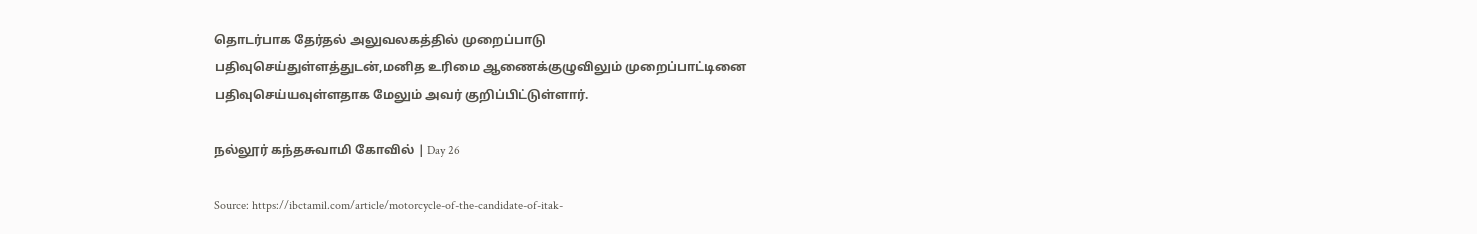தொடர்பாக தேர்தல் அலுவலகத்தில் முறைப்பாடு
பதிவுசெய்துள்ளத்துடன்,மனித உரிமை ஆணைக்குழுவிலும் முறைப்பாட்டினை
பதிவுசெய்யவுள்ளதாக மேலும் அவர் குறிப்பிட்டுள்ளார்.

நல்லூர் கந்தசுவாமி கோவில் | Day 26

Source: https://ibctamil.com/article/motorcycle-of-the-candidate-of-itak-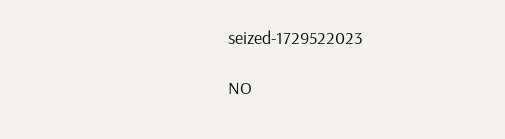seized-1729522023

NO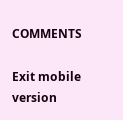COMMENTS

Exit mobile version